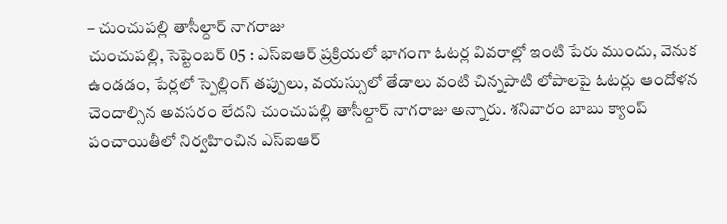– చుంచుపల్లి తాసీల్దార్ నాగరాజు
చుంచుపల్లి, సెప్టెంబర్ 05 : ఎస్ఐఆర్ ప్రక్రియలో భాగంగా ఓటర్ల వివరాల్లో ఇంటి పేరు ముందు, వెనుక ఉండడం, పేర్లలో స్పెల్లింగ్ తప్పులు, వయస్సులో తేడాలు వంటి చిన్నపాటి లోపాలపై ఓటర్లు ఆందోళన చెందాల్సిన అవసరం లేదని చుంచుపల్లి తాసీల్దార్ నాగరాజు అన్నారు. శనివారం బాబు క్యాంప్ పంచాయితీలో నిర్వహించిన ఎస్ఐఆర్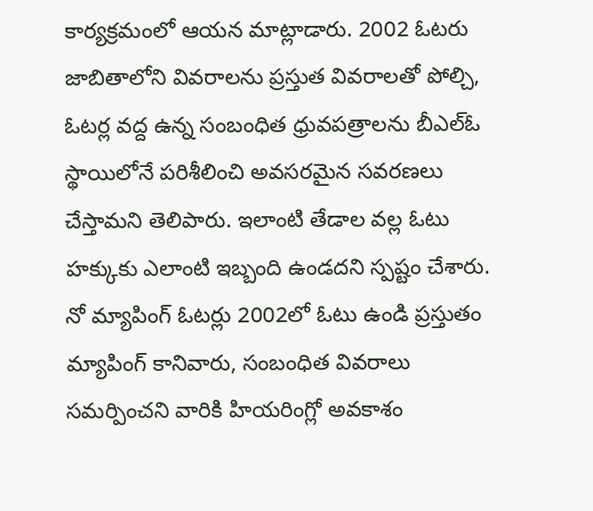కార్యక్రమంలో ఆయన మాట్లాడారు. 2002 ఓటరు జాబితాలోని వివరాలను ప్రస్తుత వివరాలతో పోల్చి, ఓటర్ల వద్ద ఉన్న సంబంధిత ధ్రువపత్రాలను బీఎల్ఓ స్థాయిలోనే పరిశీలించి అవసరమైన సవరణలు చేస్తామని తెలిపారు. ఇలాంటి తేడాల వల్ల ఓటు హక్కుకు ఎలాంటి ఇబ్బంది ఉండదని స్పష్టం చేశారు. నో మ్యాపింగ్ ఓటర్లు 2002లో ఓటు ఉండి ప్రస్తుతం మ్యాపింగ్ కానివారు, సంబంధిత వివరాలు సమర్పించని వారికి హియరింగ్లో అవకాశం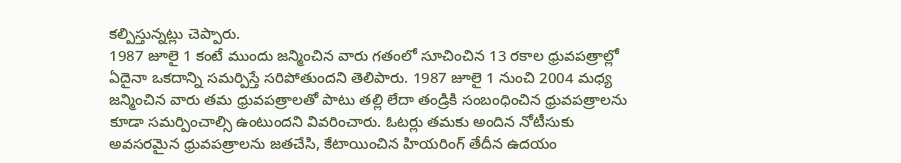కల్పిస్తున్నట్లు చెప్పారు.
1987 జూలై 1 కంటే ముందు జన్మించిన వారు గతంలో సూచించిన 13 రకాల ధ్రువపత్రాల్లో ఏదైనా ఒకదాన్ని సమర్పిస్తే సరిపోతుందని తెలిపారు. 1987 జూలై 1 నుంచి 2004 మధ్య జన్మించిన వారు తమ ధ్రువపత్రాలతో పాటు తల్లి లేదా తండ్రికి సంబంధించిన ధ్రువపత్రాలను కూడా సమర్పించాల్సి ఉంటుందని వివరించారు. ఓటర్లు తమకు అందిన నోటీసుకు అవసరమైన ధ్రువపత్రాలను జతచేసి, కేటాయించిన హియరింగ్ తేదీన ఉదయం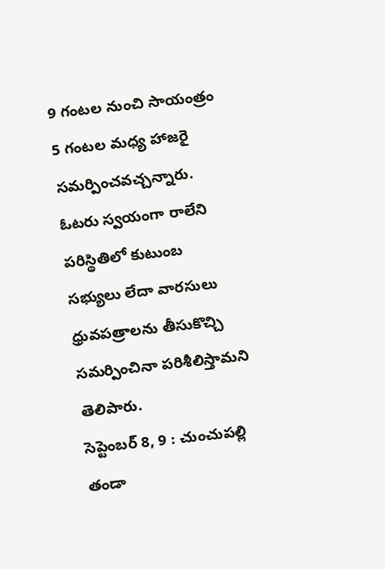9 గంటల నుంచి సాయంత్రం 5 గంటల మధ్య హాజరై సమర్పించవచ్చన్నారు. ఓటరు స్వయంగా రాలేని పరిస్థితిలో కుటుంబ సభ్యులు లేదా వారసులు ధ్రువపత్రాలను తీసుకొచ్చి సమర్పించినా పరిశీలిస్తామని తెలిపారు.
సెప్టెంబర్ 8, 9 : చుంచుపల్లి తండా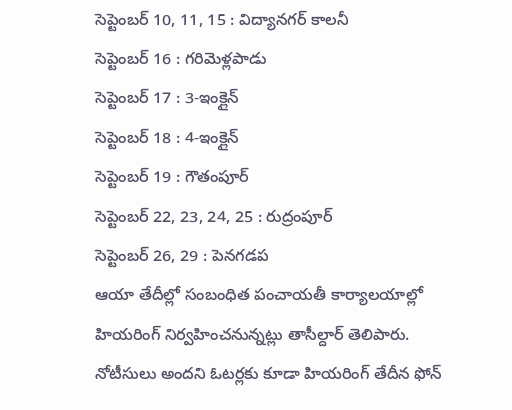సెప్టెంబర్ 10, 11, 15 : విద్యానగర్ కాలనీ
సెప్టెంబర్ 16 : గరిమెళ్లపాడు
సెప్టెంబర్ 17 : 3-ఇంక్లైన్
సెప్టెంబర్ 18 : 4-ఇంక్లైన్
సెప్టెంబర్ 19 : గౌతంపూర్
సెప్టెంబర్ 22, 23, 24, 25 : రుద్రంపూర్
సెప్టెంబర్ 26, 29 : పెనగడప
ఆయా తేదీల్లో సంబంధిత పంచాయతీ కార్యాలయాల్లో హియరింగ్ నిర్వహించనున్నట్లు తాసీల్దార్ తెలిపారు. నోటీసులు అందని ఓటర్లకు కూడా హియరింగ్ తేదీన ఫోన్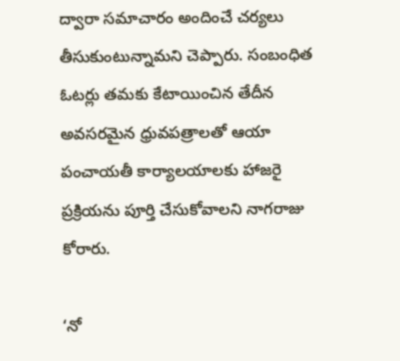ద్వారా సమాచారం అందించే చర్యలు తీసుకుంటున్నామని చెప్పారు. సంబంధిత ఓటర్లు తమకు కేటాయించిన తేదీన అవసరమైన ధ్రువపత్రాలతో ఆయా పంచాయతీ కార్యాలయాలకు హాజరై ప్రక్రియను పూర్తి చేసుకోవాలని నాగరాజు కోరారు.

‘నో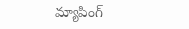మ్యాపింగ్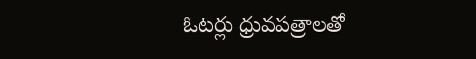ఓటర్లు ధ్రువపత్రాలతో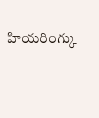హియరింగ్కు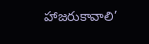హాజరుకావాలి’